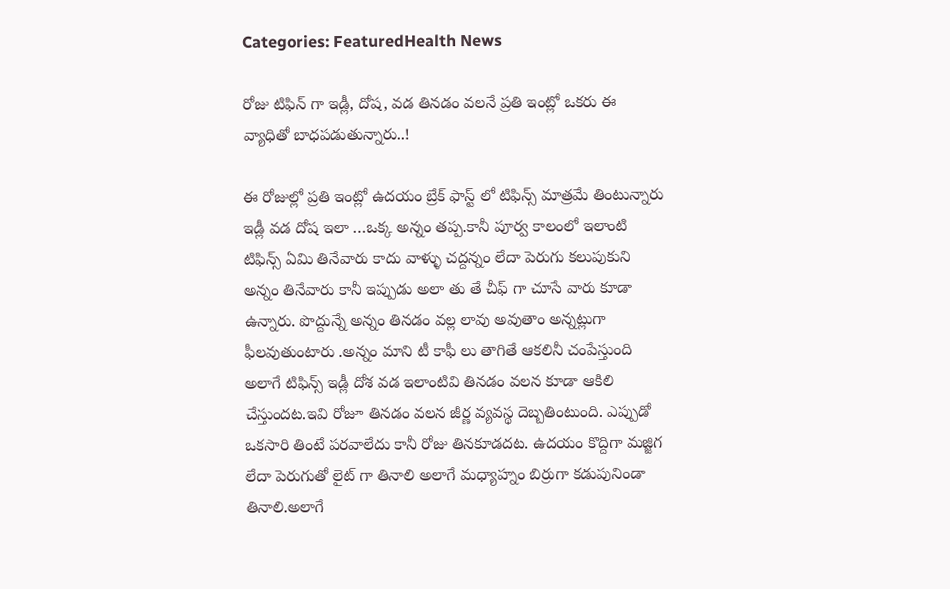Categories: FeaturedHealth News

రోజు టిఫిన్ గా ఇడ్లీ, దోష, వడ తినడం వలనే ప్రతి ఇంట్లో ఒకరు ఈ వ్యాధితో బాధపడుతున్నారు..!

ఈ రోజుల్లో ప్రతి ఇంట్లో ఉదయం బ్రేక్ ఫాస్ట్ లో టిఫిన్స్ మాత్రమే తింటున్నారు ఇడ్లీ వడ దోష ఇలా …ఒక్క అన్నం తప్ప.కానీ పూర్వ కాలంలో ఇలాంటి టిఫిన్స్ ఏమి తినేవారు కాదు వాళ్ళు చద్దన్నం లేదా పెరుగు కలుపుకుని అన్నం తినేవారు కానీ ఇప్పుడు అలా తు తే చీఫ్ గా చూసే వారు కూడా ఉన్నారు. పొద్దున్నే అన్నం తినడం వల్ల లావు అవుతాం అన్నట్లుగా ఫీలవుతుంటారు .అన్నం మాని టీ కాఫీ లు తాగితే ఆకలినీ చంపేస్తుంది అలాగే టిఫిన్స్ ఇడ్లీ దోశ వడ ఇలాంటివి తినడం వలన కూడా ఆకిలి చేస్తుందట.ఇవి రోజూ తినడం వలన జీర్ణ వ్యవస్థ దెబ్బతింటుంది. ఎప్పుడో ఒకసారి తింటే పరవాలేదు కానీ రోజు తినకూడదట. ఉదయం కొద్దిగా మజ్జిగ లేదా పెరుగుతో లైట్ గా తినాలి అలాగే మధ్యాహ్నం బిర్రుగా కడుపునిండా తినాలి.అలాగే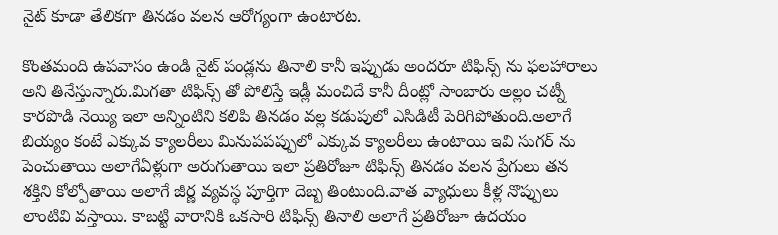నైట్ కూడా తేలికగా తినడం వలన ఆరోగ్యంగా ఉంటారట.

కొంతమంది ఉపవాసం ఉండి నైట్ పండ్లను తినాలి కానీ ఇప్పుడు అందరూ టిఫిన్స్ ను ఫలహారాలు అని తినేస్తున్నారు.మిగతా టిఫిన్స్ తో పోలిస్తే ఇడ్లీ మంచిదే కానీ దీంట్లో సాంబారు అల్లం చట్నీ కారపొడి నెయ్యి ఇలా అన్నింటిని కలిపి తినడం వల్ల కడుపులో ఎసిడిటీ పెరిగిపోతుంది.అలాగే బియ్యం కంటే ఎక్కువ క్యాలరీలు మినుపపప్పులో ఎక్కువ క్యాలరీలు ఉంటాయి ఇవి సుగర్ ను పెంచుతాయి అలాగేఏళ్లుగా అరుగుతాయి ఇలా ప్రతిరోజూ టిఫిన్స్ తినడం వలన ప్రేగులు తన శక్తిని కోల్పోతాయి అలాగే జీర్ణ వ్యవస్థ పూర్తిగా దెబ్బ తింటుంది.వాత వ్యాధులు కీళ్ల నొప్పులు లాంటివి వస్తాయి. కాబట్టి వారానికి ఒకసారి టిఫిన్స్ తినాలి అలాగే ప్రతిరోజూ ఉదయం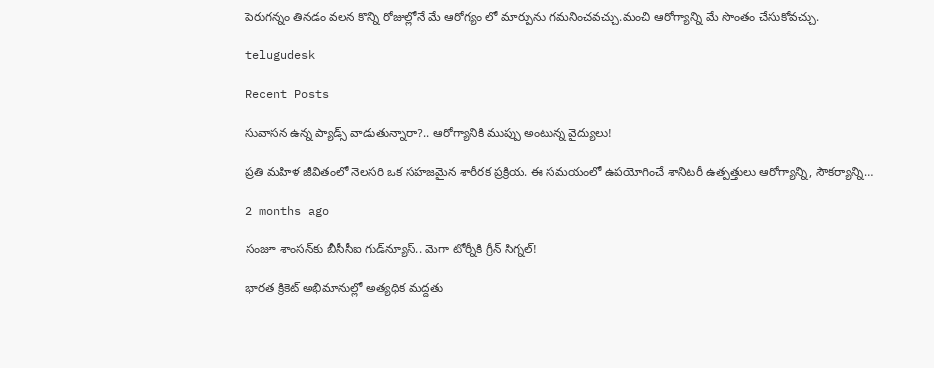పెరుగన్నం తినడం వలన కొన్ని రోజుల్లోనే మే ఆరోగ్యం లో మార్పును గమనించవచ్చు.మంచి ఆరోగ్యాన్ని మే సొంతం చేసుకోవచ్చు.

telugudesk

Recent Posts

సువాసన ఉన్న ప్యాడ్స్ వాడుతున్నారా?.. ఆరోగ్యానికి ముప్పు అంటున్న వైద్యులు!

ప్రతి మహిళ జీవితంలో నెలసరి ఒక సహజమైన శారీరక ప్రక్రియ. ఈ సమయంలో ఉపయోగించే శానిటరీ ఉత్పత్తులు ఆరోగ్యాన్ని, సౌకర్యాన్ని…

2 months ago

సంజూ శాంసన్‌కు బీసీసీఐ గుడ్‌న్యూస్.. మెగా టోర్నీకి గ్రీన్ సిగ్నల్!

భారత క్రికెట్ అభిమానుల్లో అత్యధిక మద్దతు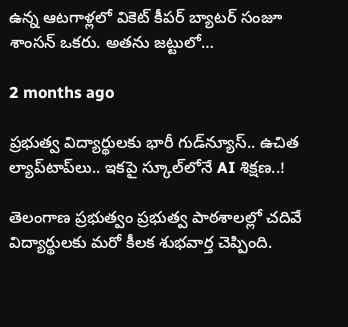ఉన్న ఆటగాళ్లలో వికెట్ కీపర్ బ్యాటర్ సంజూ శాంసన్ ఒకరు. అతను జట్టులో…

2 months ago

ప్రభుత్వ విద్యార్థులకు భారీ గుడ్‌న్యూస్.. ఉచిత ల్యాప్‌టాప్‌లు.. ఇకపై స్కూల్‌లోనే AI శిక్షణ..!

తెలంగాణ ప్రభుత్వం ప్రభుత్వ పాఠశాలల్లో చదివే విద్యార్థులకు మరో కీలక శుభవార్త చెప్పింది.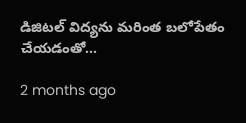డిజిటల్ విద్యను మరింత బలోపేతం చేయడంతో…

2 months ago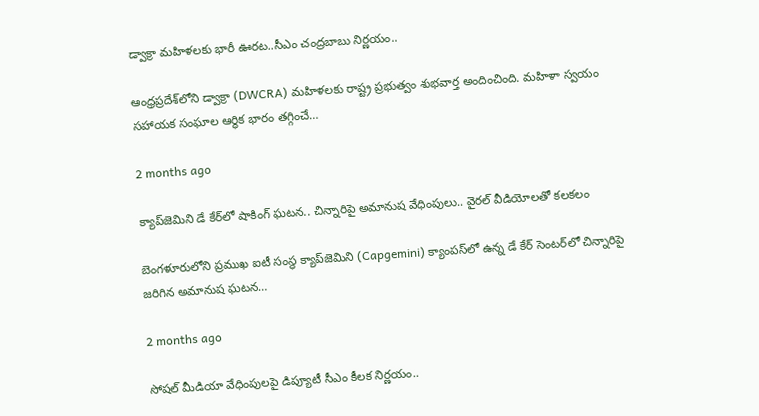డ్వాక్రా మహిళలకు భారీ ఊరట..సీఎం చంద్రబాబు నిర్ణయం..

ఆంధ్రప్రదేశ్‌లోని డ్వాక్రా (DWCRA) మహిళలకు రాష్ట్ర ప్రభుత్వం శుభవార్త అందించింది. మహిళా స్వయం సహాయక సంఘాల ఆర్థిక భారం తగ్గించే…

2 months ago

క్యాప్‌జెమిని డే కేర్‌లో షాకింగ్ ఘటన.. చిన్నారిపై అమానుష వేధింపులు.. వైరల్ వీడియోలతో కలకలం

బెంగళూరులోని ప్రముఖ ఐటీ సంస్థ క్యాప్‌జెమిని (Capgemini) క్యాంపస్‌లో ఉన్న డే కేర్ సెంటర్‌లో చిన్నారిపై జరిగిన అమానుష ఘటన…

2 months ago

సోషల్ మీడియా వేధింపులపై డిప్యూటీ సీఎం కీలక నిర్ణయం..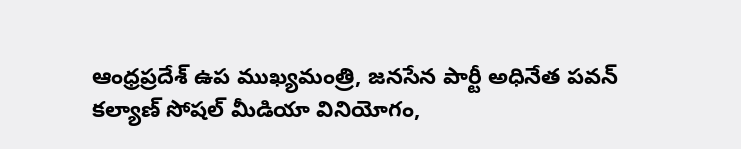ఆంధ్రప్రదేశ్ ఉప ముఖ్యమంత్రి, జనసేన పార్టీ అధినేత పవన్ కల్యాణ్ సోషల్ మీడియా వినియోగం,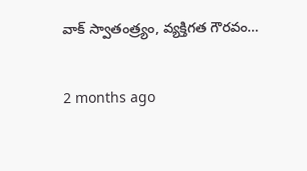వాక్ స్వాతంత్ర్యం, వ్యక్తిగత గౌరవం…

2 months ago